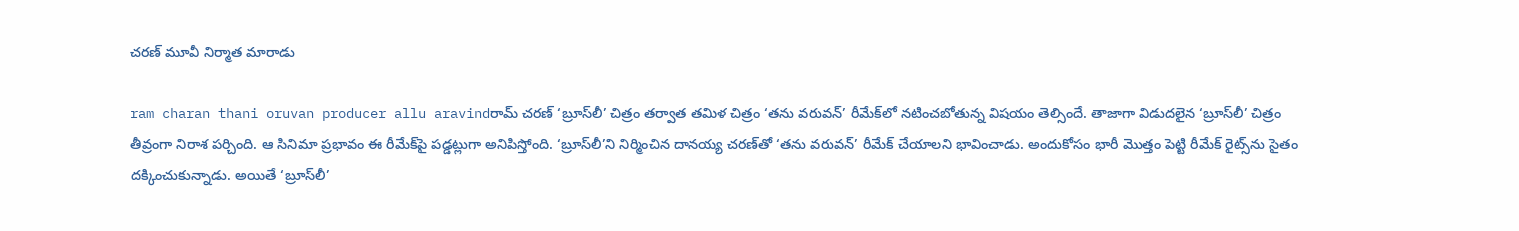చరణ్‌ మూవీ నిర్మాత మారాడు

ram charan thani oruvan producer allu aravindరామ్‌ చరణ్‌ ‘బ్రూస్‌లీ’ చిత్రం తర్వాత తమిళ చిత్రం ‘తను వరువన్‌’ రీమేక్‌లో నటించబోతున్న విషయం తెల్సిందే. తాజాగా విడుదలైన ‘బ్రూస్‌లీ’ చిత్రం తీవ్రంగా నిరాశ పర్చింది. ఆ సినిమా ప్రభావం ఈ రీమేక్‌పై పడ్డట్లుగా అనిపిస్తోంది. ‘బ్రూస్‌లీ’ని నిర్మించిన దానయ్య చరణ్‌తో ‘తను వరువన్‌’ రీమేక్‌ చేయాలని భావించాడు. అందుకోసం భారీ మొత్తం పెట్టి రీమేక్‌ రైట్స్‌ను సైతం దక్కించుకున్నాడు. అయితే ‘బ్రూస్‌లీ’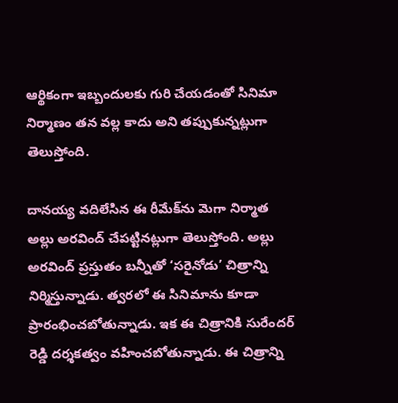ఆర్థికంగా ఇబ్బందులకు గురి చేయడంతో సినిమా నిర్మాణం తన వల్ల కాదు అని తప్పుకున్నట్లుగా తెలుస్తోంది.

దానయ్య వదిలేసిన ఈ రీమేక్‌ను మెగా నిర్మాత అల్లు అరవింద్‌ చేపట్టినట్లుగా తెలుస్తోంది. అల్లు అరవింద్‌ ప్రస్తుతం బన్నీతో ‘సరైనోడు’ చిత్రాన్ని నిర్మిస్తున్నాడు. త్వరలో ఈ సినిమాను కూడా ప్రారంభించబోతున్నాడు. ఇక ఈ చిత్రానికి సురేందర్‌ రెడ్డి దర్శకత్వం వహించబోతున్నాడు. ఈ చిత్రాన్ని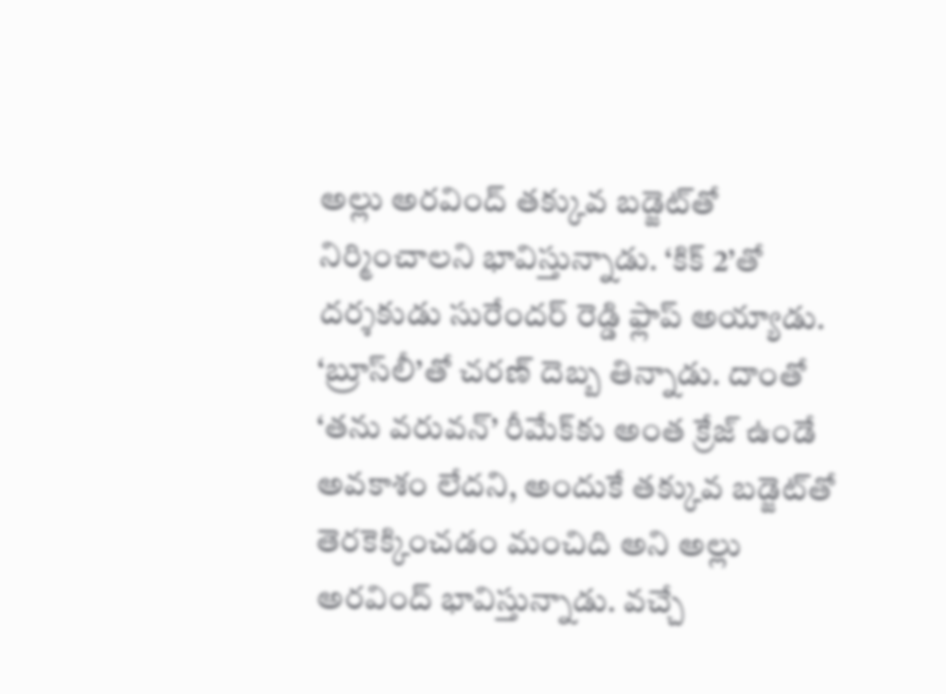అల్లు అరవింద్‌ తక్కువ బడ్జెట్‌తో నిర్మించాలని భావిస్తున్నాడు. ‘కిక్‌ 2’తో దర్శకుడు సురేందర్‌ రెడ్డి ఫ్లాప్‌ అయ్యాడు. ‘బ్రూస్‌లీ’తో చరణ్‌ దెబ్బ తిన్నాడు. దాంతో ‘తను వరువన్‌’ రీమేక్‌కు అంత క్రేజ్‌ ఉండే అవకాశం లేదని, అందుకే తక్కువ బడ్జెట్‌తో తెరకెక్కించడం మంచిది అని అల్లు అరవింద్‌ భావిస్తున్నాడు. వచ్చే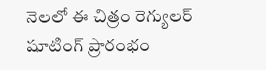నెలలో ఈ చిత్రం రెగ్యులర్‌ షూటింగ్‌ ప్రారంభం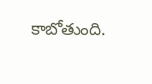కాబోతుంది.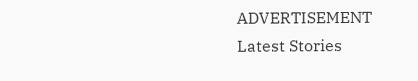ADVERTISEMENT
Latest Stories